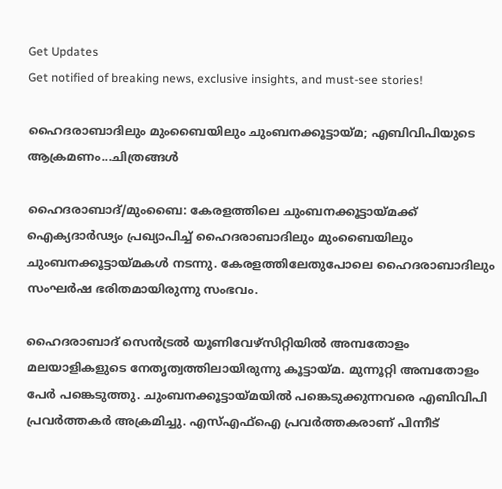Get Updates
Get notified of breaking news, exclusive insights, and must-see stories!

ഹൈദരാബാദിലും മുംബൈയിലും ചുംബനക്കൂട്ടായ്മ; എബിവിപിയുടെ ആക്രമണം...ചിത്രങ്ങള്‍

ഹൈദരാബാദ്/മുംബൈ: കേരളത്തിലെ ചുംബനക്കൂട്ടായ്മക്ക് ഐക്യദാര്‍ഢ്യം പ്രഖ്യാപിച്ച് ഹൈദരാബാദിലും മുംബൈയിലും ചുംബനക്കൂട്ടായ്മകള്‍ നടന്നു. കേരളത്തിലേതുപോലെ ഹൈദരാബാദിലും സംഘര്‍ഷ ഭരിതമായിരുന്നു സംഭവം.

ഹൈദരാബാദ് സെന്‍ട്രല്‍ യൂണിവേഴ്‌സിറ്റിയില്‍ അമ്പതോളം മലയാളികളുടെ നേതൃത്വത്തിലായിരുന്നു കൂട്ടായ്മ. മുന്നൂറ്റി അമ്പതോളം പേര്‍ പങ്കെടുത്തു. ചുംബനക്കൂട്ടായ്മയില്‍ പങ്കെടുക്കുന്നവരെ എബിവിപി പ്രവര്‍ത്തകര്‍ അക്രമിച്ചു. എസ്എഫ്‌ഐ പ്രവര്‍ത്തകരാണ് പിന്നീട്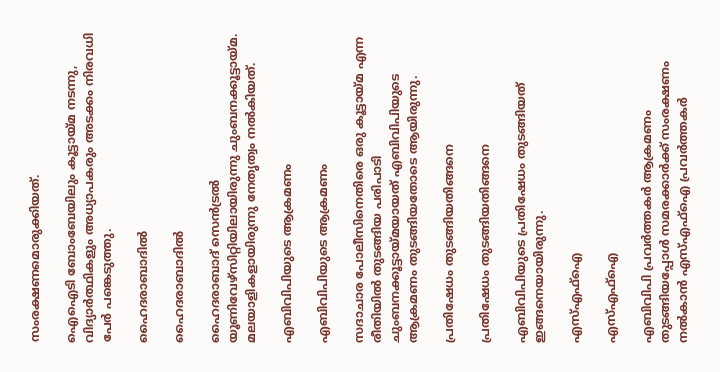സംരക്ഷണമൊരുക്കിയത്.

ഐഐടി ബോംബേയിലും കൂട്ടായ്മ നടന്നു, വിദ്യാര്‍ത്ഥികളും അധ്യാപകരും അടക്കം നിരവധി പേര്‍ പങ്കെടുത്തു.

ഹൈദരാബാദില്‍

ഹൈദരാബാദില്‍

ഹൈദരാബാദ് സെന്‍ട്രല്‍ യൂണിവേഴ്‌സിറ്റിയിലായിരുന്നു ചുംബനക്കൂട്ടായ്മ. മലയാളികളായിരുന്നു നേതൃത്വം നല്‍കിയത്.

എബിവിപിയുടെ ആക്രമണം

എബിവിപിയുടെ ആക്രമണം

സദാചാര പോലീസിനെതിരെ ഒരു കൂട്ടായ്മ എന്ന രീതിയില്‍ തുടങ്ങിയ പരിപാടി ചുംബനക്കൂട്ടായ്മയായത് എബിവിപിയുടെ ആക്രമണം തുടങ്ങിയതോടെ ആയിരുന്നു.

പ്രതിഷേധം തുടങ്ങിയതിങ്ങനെ

പ്രതിഷേധം തുടങ്ങിയതിങ്ങനെ

എബിവിപിയുടെ പ്രതിഷേധം തുടങ്ങിയത് ഇങ്ങനെയായിരുന്നു.

എസ്എഫ്‌ഐ

എസ്എഫ്‌ഐ

എബിവിപി പ്രവര്‍ത്തകര്‍ ആക്രമണം തുടങ്ങിയപ്പോള്‍ സമരക്കാര്‍ക്ക് സംരക്ഷണം നല്‍കാന്‍ എസ്എഫ്‌ഐ പ്രവര്‍ത്തകര്‍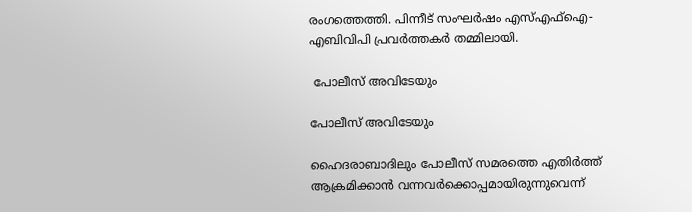രംഗത്തെത്തി. പിന്നീട് സംഘര്‍ഷം എസ്എഫ്‌ഐ-എബിവിപി പ്രവര്‍ത്തകര്‍ തമ്മിലായി.

 പോലീസ് അവിടേയും

പോലീസ് അവിടേയും

ഹൈദരാബാദിലും പോലീസ് സമരത്തെ എതിര്‍ത്ത് ആക്രമിക്കാന്‍ വന്നവര്‍ക്കൊപ്പമായിരുന്നുവെന്ന്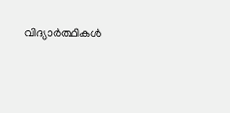വിദ്യാര്‍ത്ഥികള്‍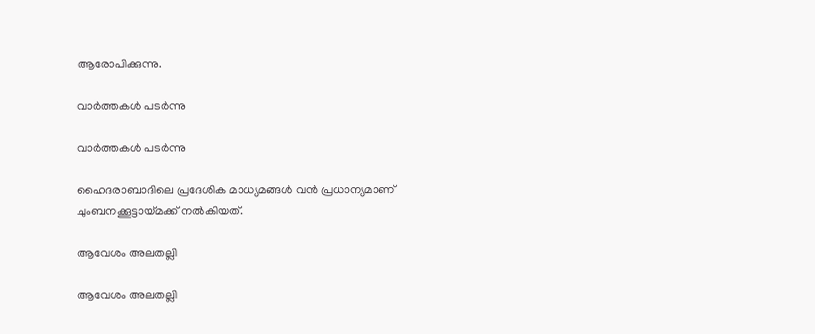ആരോപിക്കുന്നു.

വാര്‍ത്തകള്‍ പടര്‍ന്നു

വാര്‍ത്തകള്‍ പടര്‍ന്നു

ഹൈദരാബാദിലെ പ്രദേശിക മാധ്യമങ്ങള്‍ വന്‍ പ്രധാന്യമാണ് ചുംബനക്കൂട്ടായ്മക്ക് നല്‍കിയത്.

ആവേശം അലതല്ലി

ആവേശം അലതല്ലി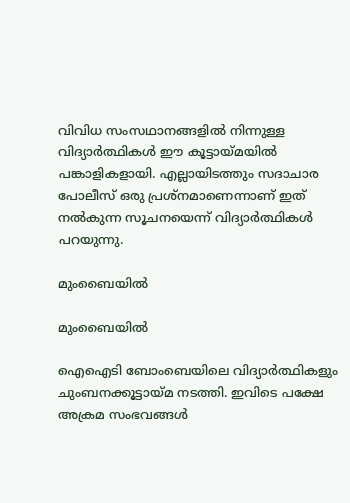വിവിധ സംസഥാനങ്ങളില്‍ നിന്നുള്ള വിദ്യാര്‍ത്ഥികള്‍ ഈ കൂട്ടായ്മയില്‍ പങ്കാളികളായി. എല്ലായിടത്തും സദാചാര പോലീസ് ഒരു പ്രശ്‌നമാണെന്നാണ് ഇത് നല്‍കുന്ന സൂചനയെന്ന് വിദ്യാര്‍ത്ഥികള്‍ പറയുന്നു.

മുംബൈയില്‍

മുംബൈയില്‍

ഐഐടി ബോംബെയിലെ വിദ്യാര്‍ത്ഥികളും ചുംബനക്കൂട്ടായ്മ നടത്തി. ഇവിടെ പക്ഷേ അക്രമ സംഭവങ്ങള്‍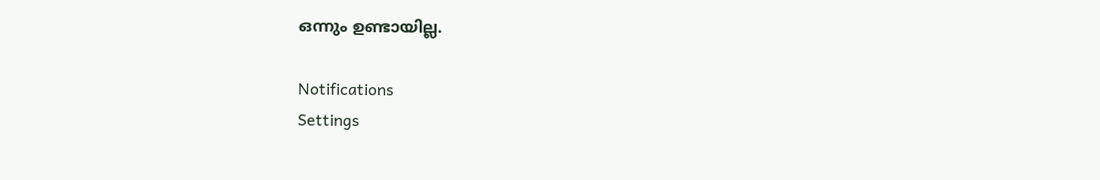ഒന്നും ഉണ്ടായില്ല.

Notifications
Settings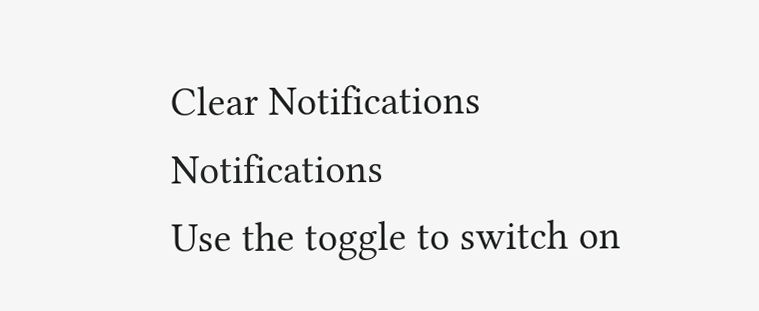Clear Notifications
Notifications
Use the toggle to switch on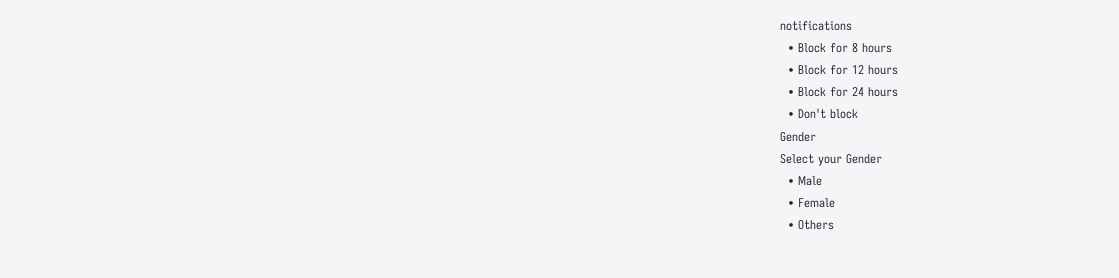notifications
  • Block for 8 hours
  • Block for 12 hours
  • Block for 24 hours
  • Don't block
Gender
Select your Gender
  • Male
  • Female
  • Others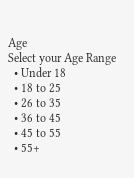Age
Select your Age Range
  • Under 18
  • 18 to 25
  • 26 to 35
  • 36 to 45
  • 45 to 55
  • 55+